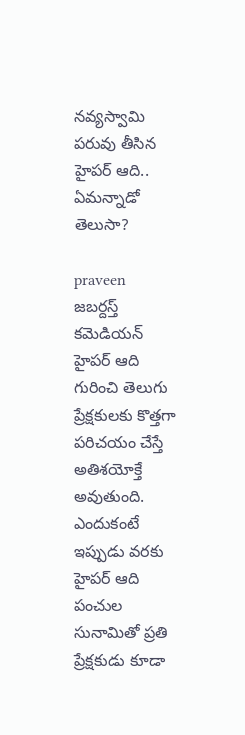నవ్యస్వామి పరువు తీసిన హైపర్ ఆది.. ఏమన్నాడో తెలుసా?

praveen
జబర్దస్త్ కమెడియన్ హైపర్ ఆది గురించి తెలుగు ప్రేక్షకులకు కొత్తగా పరిచయం చేస్తే అతిశయోక్తే అవుతుంది. ఎందుకంటే ఇప్పుడు వరకు హైపర్ ఆది పంచుల సునామితో ప్రతి ప్రేక్షకుడు కూడా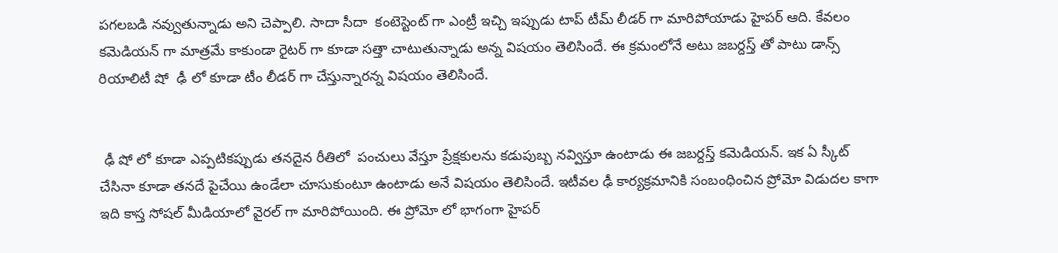పగలబడి నవ్వుతున్నాడు అని చెప్పాలి. సాదా సీదా  కంటెస్టెంట్ గా ఎంట్రీ ఇచ్చి ఇప్పుడు టాప్ టీమ్ లీడర్ గా మారిపోయాడు హైపర్ ఆది. కేవలం కమెడియన్ గా మాత్రమే కాకుండా రైటర్ గా కూడా సత్తా చాటుతున్నాడు అన్న విషయం తెలిసిందే. ఈ క్రమంలోనే అటు జబర్దస్త్ తో పాటు డాన్స్ రియాలిటీ షో  ఢీ లో కూడా టీం లీడర్ గా చేస్తున్నారన్న విషయం తెలిసిందే.


 ఢీ షో లో కూడా ఎప్పటికప్పుడు తనదైన రీతిలో  పంచులు వేస్తూ ప్రేక్షకులను కడుపుబ్బ నవ్విస్తూ ఉంటాడు ఈ జబర్దస్త్ కమెడియన్. ఇక ఏ స్కీట్ చేసినా కూడా తనదే పైచేయి ఉండేలా చూసుకుంటూ ఉంటాడు అనే విషయం తెలిసిందే. ఇటీవల ఢీ కార్యక్రమానికి సంబంధించిన ప్రోమో విడుదల కాగా ఇది కాస్త సోషల్ మీడియాలో వైరల్ గా మారిపోయింది. ఈ ప్రోమో లో భాగంగా హైపర్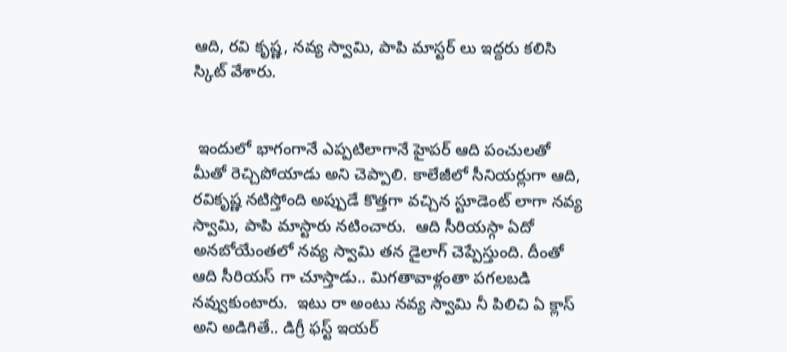ఆది, రవి కృష్ణ, నవ్య స్వామి, పాపి మాస్టర్ లు ఇద్దరు కలిసి స్కిట్ వేశారు.


 ఇందులో భాగంగానే ఎప్పటిలాగానే హైపర్ ఆది పంచులతో మీతో రెచ్చిపోయాడు అని చెప్పాలి. కాలేజీలో సీనియర్లుగా ఆది, రవికృష్ణ నటిస్తోంది అప్పుడే కొత్తగా వచ్చిన స్టూడెంట్ లాగా నవ్య స్వామి, పాపి మాస్టారు నటించారు.  ఆది సీరియస్గా ఏదో అనబోయేంతలో నవ్య స్వామి తన డైలాగ్ చెప్పేస్తుంది. దీంతో ఆది సీరియస్ గా చూస్తాడు.. మిగతావాళ్లంతా పగలబడి నవ్వుకుంటారు.  ఇటు రా అంటు నవ్య స్వామి నీ పిలిచి ఏ క్లాస్ అని అడిగితే.. డిగ్రీ ఫస్ట్ ఇయర్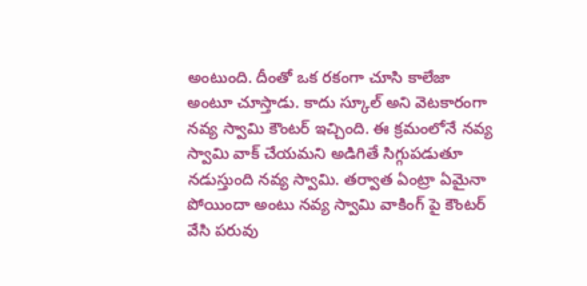అంటుంది. దీంతో ఒక రకంగా చూసి కాలేజా అంటూ చూస్తాడు. కాదు స్కూల్ అని వెటకారంగా నవ్య స్వామి కౌంటర్ ఇచ్చింది. ఈ క్రమంలోనే నవ్య స్వామి వాక్ చేయమని అడిగితే సిగ్గుపడుతూ నడుస్తుంది నవ్య స్వామి. తర్వాత ఏంట్రా ఏమైనా పోయిందా అంటు నవ్య స్వామి వాకింగ్ పై కౌంటర్ వేసి పరువు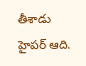తీశాడు హైపర్ ఆది.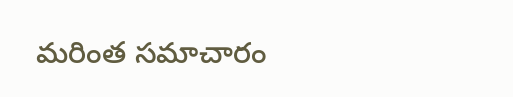మరింత సమాచారం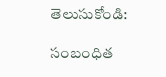తెలుసుకోండి:

సంబంధిత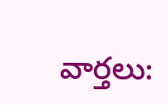వార్తలు: